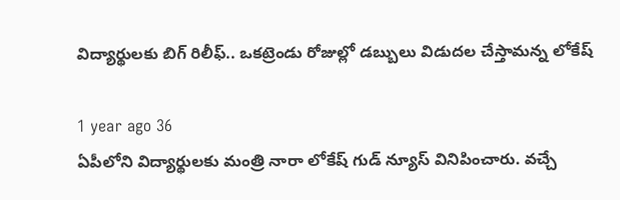విద్యార్థులకు బిగ్ రిలీఫ్.. ఒకట్రెండు రోజుల్లో డబ్బులు విడుదల చేస్తామన్న లోకేష్

1 year ago 36
ఏపీలోని విద్యార్థులకు మంత్రి నారా లోకేష్ గుడ్ న్యూస్ వినిపించారు. వచ్చే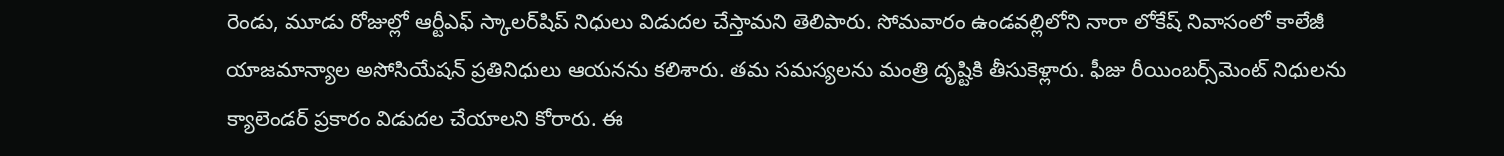రెండు, మూడు రోజుల్లో ఆర్టీఎఫ్ స్కాలర్‌షిప్ నిధులు విడుదల చేస్తామని తెలిపారు. సోమవారం ఉండవల్లిలోని నారా లోకేష్ నివాసంలో కాలేజీ యాజమాన్యాల అసోసియేషన్ ప్రతినిధులు ఆయనను కలిశారు. తమ సమస్యలను మంత్రి దృష్టికి తీసుకెళ్లారు. ఫీజు రీయింబర్స్‌మెంట్ నిధులను క్యాలెండర్ ప్రకారం విడుదల చేయాలని కోరారు. ఈ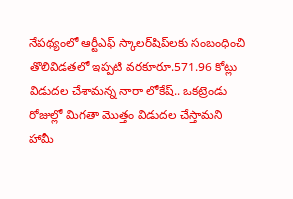నేపథ్యంలో ఆర్టీఎఫ్ స్కాలర్‌షిప్‌లకు సంబంధించి తొలివిడతలో ఇప్పటి వరకూరూ.571.96 కోట్లు విడుదల చేశామన్న నారా లోకేష్.. ఒకట్రెండు రోజుల్లో మిగతా మొత్తం విడుదల చేస్తామని హామీ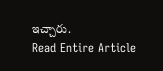ఇచ్చారు.
Read Entire Article